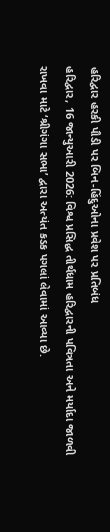હરિદ્વાર હરકી પૌડી પર બિન-હિંદુઓના પ્રવેશ પર પ્રતિબંધ
હરિદ્વાર, 16 જાન્યુઆરી 2026: વિશ્વ પ્રસિદ્ધ તીર્થધામ હરિદ્વારની પવિત્રતા અને મર્યાદા જાળવી રાખવા માટે ‘શ્રીગંગા સભા’ દ્વારા અત્યંત કડક પગલાં લેવામાં આવ્યા છે.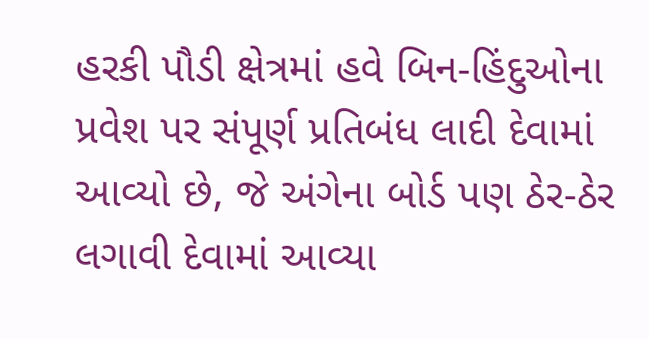હરકી પૌડી ક્ષેત્રમાં હવે બિન-હિંદુઓના પ્રવેશ પર સંપૂર્ણ પ્રતિબંધ લાદી દેવામાં આવ્યો છે, જે અંગેના બોર્ડ પણ ઠેર-ઠેર લગાવી દેવામાં આવ્યા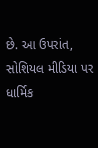છે. આ ઉપરાંત, સોશિયલ મીડિયા પર ધાર્મિક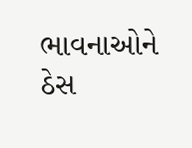ભાવનાઓને ઠેસ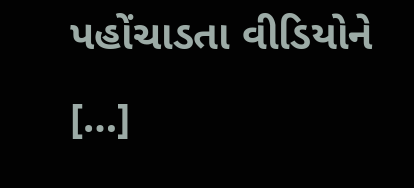પહોંચાડતા વીડિયોને […]